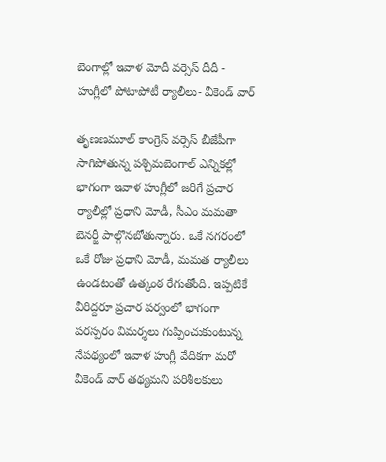బెంగాల్లో ఇవాళ మోదీ వర్సెస్ దీదీ - హుగ్లీలో పోటాపోటీ ర్యాలీలు- వీకెండ్ వార్‌

తృణణమూల్‌ కాంగ్రెస్ వర్సెస్ బీజేపీగా సాగిపోతున్న పశ్చిమబెంగాల్‌ ఎన్నికల్లో భాగంగా ఇవాళ హుగ్లీలో జరిగే ప్రచార ర్యాలీల్లో ప్రధాని మోడీ, సీఎం మమతా బెనర్జీ పాల్గొనబోతున్నారు. ఒకే నగరంలో ఒకే రోజు ప్రధాని మోడీ, మమత ర్యాలీలు ఉండటంతో ఉత్కంఠ రేగుతోంది. ఇప్పటికే వీరిద్దరూ ప్రచార పర్వంలో భాగంగా పరస్పరం విమర్శలు గుప్పించుకుంటున్న నేపథ్యంలో ఇవాళ హుగ్లీ వేదికగా మరో వీకెండ్‌ వార్‌ తథ్యమని పరిశీలకులు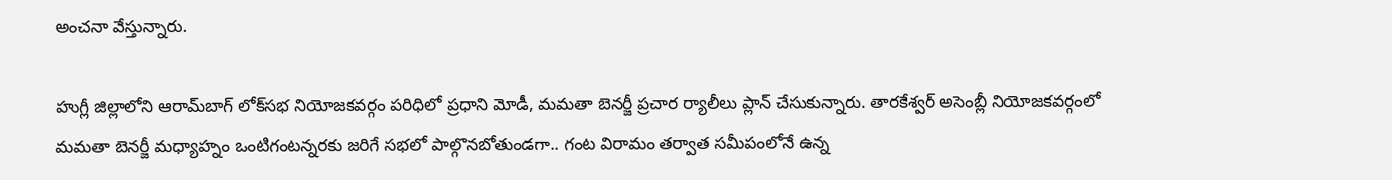అంచనా వేస్తున్నారు.

హుగ్లీ జిల్లాలోని ఆరామ్‌బాగ్ లోక్‌సభ నియోజకవర్గం పరిధిలో ప్రధాని మోడీ, మమతా బెనర్జీ ప్రచార ర్యాలీలు ప్లాన్ చేసుకున్నారు. తారకేశ్వర్‌ అసెంబ్లీ నియోజకవర్గంలో మమతా బెనర్జీ మధ్యాహ్నం ఒంటిగంటన్నరకు జరిగే సభలో పాల్గొనబోతుండగా.. గంట విరామం తర్వాత సమీపంలోనే ఉన్న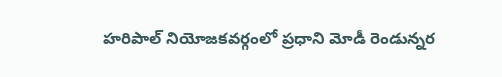హరిపాల్‌ నియోజకవర్గంలో ప్రధాని మోడీ రెండున్నర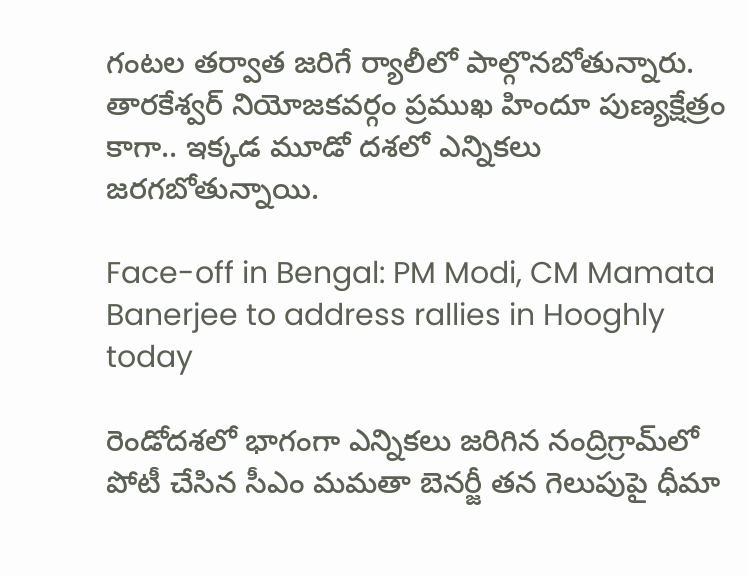గంటల తర్వాత జరిగే ర్యాలీలో పాల్గొనబోతున్నారు. తారకేశ్వర్‌ నియోజకవర్గం ప్రముఖ హిందూ పుణ్యక్షేత్రం కాగా.. ఇక్కడ మూడో దశలో ఎన్నికలు జరగబోతున్నాయి.

Face-off in Bengal: PM Modi, CM Mamata Banerjee to address rallies in Hooghly today

రెండోదశలో భాగంగా ఎన్నికలు జరిగిన నంద్రిగ్రామ్‌లో పోటీ చేసిన సీఎం మమతా బెనర్జీ తన గెలుపుపై ధీమా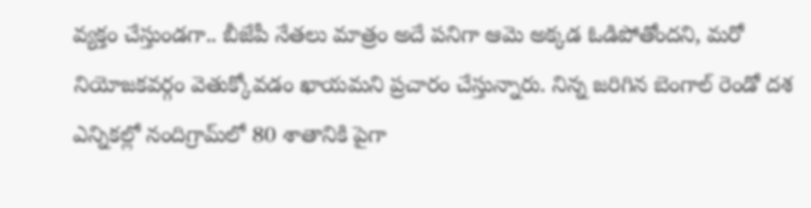వ్యక్తం చేస్తుండగా.. బీజేపీ నేతలు మాత్రం అదే పనిగా ఆమె అక్కడ ఓడిపోతోందని, మరో నియోజకవర్గం వెతుక్కోవడం ఖాయమని ప్రచారం చేస్తున్నారు. నిన్న జరిగిన బెంగాల్‌ రెండో దశ ఎన్నికల్లో నందిగ్రామ్‌లో 80 శాతానికి పైగా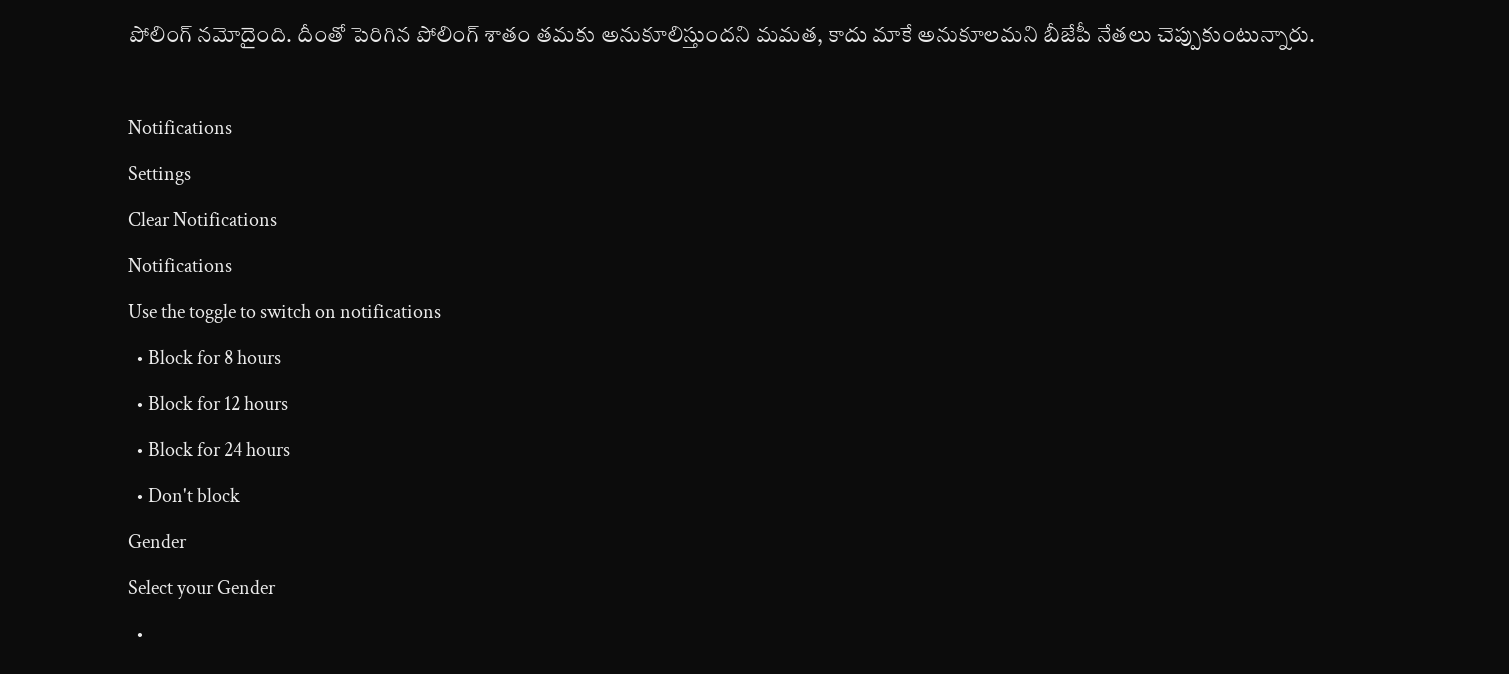పోలింగ్‌ నమోదైంది. దీంతో పెరిగిన పోలింగ్‌ శాతం తమకు అనుకూలిస్తుందని మమత, కాదు మాకే అనుకూలమని బీజేపీ నేతలు చెప్పుకుంటున్నారు.

Notifications
Settings
Clear Notifications
Notifications
Use the toggle to switch on notifications
  • Block for 8 hours
  • Block for 12 hours
  • Block for 24 hours
  • Don't block
Gender
Select your Gender
  •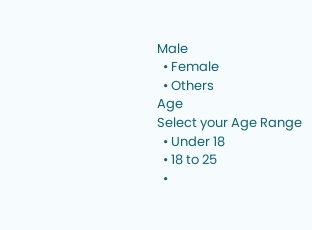Male
  • Female
  • Others
Age
Select your Age Range
  • Under 18
  • 18 to 25
  •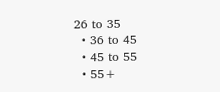26 to 35
  • 36 to 45
  • 45 to 55
  • 55+